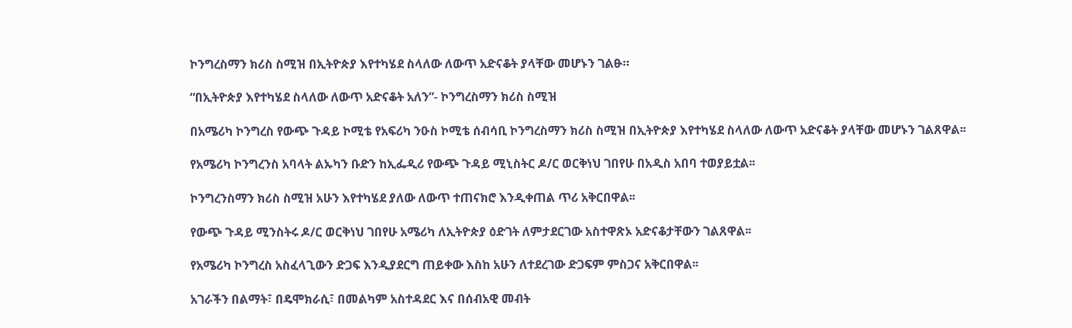ኮንግረስማን ክሪስ ስሚዝ በኢትዮጵያ እየተካሄደ ስላለው ለውጥ አድናቆት ያላቸው መሆኑን ገልፁ።

“በኢትዮጵያ እየተካሄደ ስላለው ለውጥ አድናቆት አለን”- ኮንግረስማን ክሪስ ስሚዝ

በአሜሪካ ኮንግረስ የውጭ ጉዳይ ኮሚቴ የአፍሪካ ንዑስ ኮሚቴ ሰብሳቢ ኮንግረስማን ክሪስ ስሚዝ በኢትዮጵያ እየተካሄደ ስላለው ለውጥ አድናቆት ያላቸው መሆኑን ገልጸዋል፡፡

የአሜሪካ ኮንግረንስ አባላት ልኡካን ቡድን ከኢፌዲሪ የውጭ ጉዳይ ሚኒስትር ዶ/ር ወርቅነህ ገበየሁ በአዲስ አበባ ተወያይቷል፡፡

ኮንግረንስማን ክሪስ ስሚዝ አሁን እየተካሄደ ያለው ለውጥ ተጠናክሮ እንዲቀጠል ጥሪ አቅርበዋል፡፡

የውጭ ጉዳይ ሚንስትሩ ዶ/ር ወርቅነህ ገበየሁ አሜሪካ ለኢትዮጵያ ዕድገት ለምታደርገው አስተዋጽኦ አድናቆታቸውን ገልጸዋል፡፡

የአሜሪካ ኮንግረስ አስፈላጊውን ድጋፍ እንዲያደርግ ጠይቀው እስከ አሁን ለተደረገው ድጋፍም ምስጋና አቅርበዋል፡፡

አገራችን በልማት፣ በዴሞክራሲ፣ በመልካም አስተዳደር እና በሰብአዊ መብት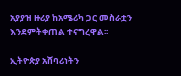አያያዝ ዙሪያ ከአሜሪካ ጋር መስራቷን እንደምትቀጠል ተናግረዋል፡፡

ኢትዮጵያ አሸባሪነትን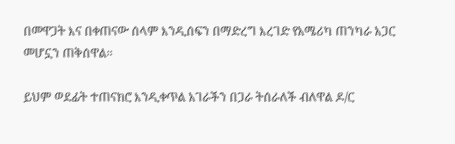በመዋጋት እና በቀጠናው ሰላም እንዲሰፍን በማድረግ እረገድ የአሜሪካ ጠንካራ አጋር መሆኗን ጠቅሰዋል፡፡

ይህም ወደፊት ተጠናክሮ እንዲቀጥል አገራችን በጋራ ትሰራለች ብለዋል ዶ/ር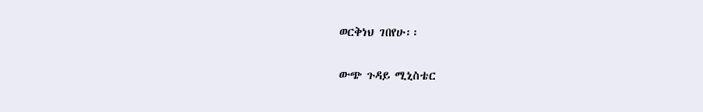ወርቅነህ ገበየሁ፡፡

ውጭ ጉዳይ ሚኒስቴር